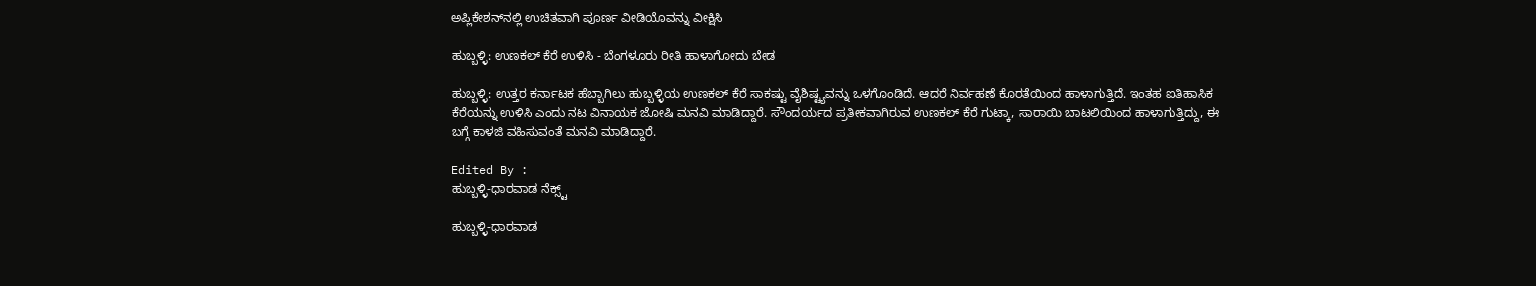ಅಪ್ಲಿಕೇಶನ್‌ನಲ್ಲಿ ಉಚಿತವಾಗಿ ಪೂರ್ಣ ವೀಡಿಯೊವನ್ನು ವೀಕ್ಷಿಸಿ

ಹುಬ್ಬಳ್ಳಿ: ಉಣಕಲ್ ಕೆರೆ ಉಳಿಸಿ - ಬೆಂಗಳೂರು ರೀತಿ ಹಾಳಾಗೋದು ಬೇಡ

ಹುಬ್ಬಳ್ಳಿ: ಉತ್ತರ ಕರ್ನಾಟಕ ಹೆಬ್ಬಾಗಿಲು ಹುಬ್ಬಳ್ಳಿಯ ಉಣಕಲ್ ಕೆರೆ ಸಾಕಷ್ಟು ವೈಶಿಷ್ಟ್ಯವನ್ನು ಒಳಗೊಂಡಿದೆ. ಆದರೆ ನಿರ್ವಹಣೆ ಕೊರತೆಯಿಂದ ಹಾಳಾಗುತ್ತಿದೆ‌‌. ಇಂತಹ ಐತಿಹಾಸಿಕ ಕೆರೆಯನ್ನು ಉಳಿಸಿ ಎಂದು ನಟ ವಿನಾಯಕ ಜೋಷಿ ಮನವಿ ಮಾಡಿದ್ದಾರೆ. ಸೌಂದರ್ಯದ ಪ್ರತೀಕವಾಗಿರುವ ಉಣಕಲ್ ಕೆರೆ ಗುಟ್ಕಾ, ಸಾರಾಯಿ ಬಾಟಲಿಯಿಂದ ಹಾಳಾಗುತ್ತಿದ್ದು, ಈ ಬಗ್ಗೆ ಕಾಳಜಿ ವಹಿಸುವಂತೆ ಮನವಿ ಮಾಡಿದ್ದಾರೆ.

Edited By :
ಹುಬ್ಬಳ್ಳಿ-ಧಾರವಾಡ ನೆಕ್ಸ್ಟ್

ಹುಬ್ಬಳ್ಳಿ-ಧಾರವಾಡ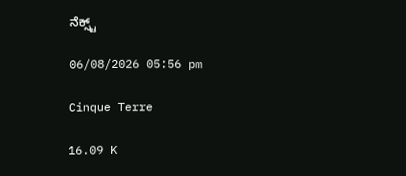ನೆಕ್ಸ್ಟ್

06/08/2026 05:56 pm

Cinque Terre

16.09 K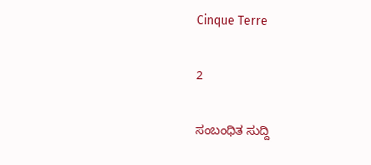Cinque Terre

2

ಸಂಬಂಧಿತ ಸುದ್ದಿ